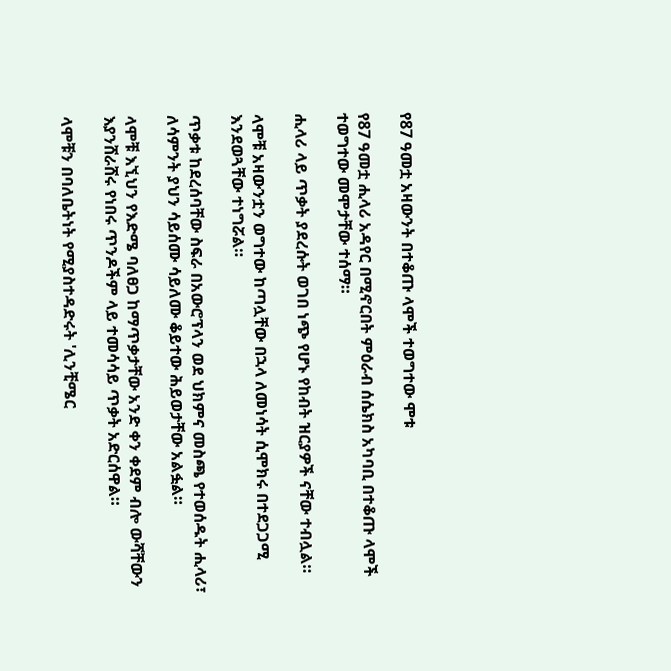የ87 ዓመቷ አዛውንት በተቆጡ ላሞች ተወግተው ሞቱ

የ87 ዓመቷ ሒላሪ አዳየር በሚኖርበት ምዕራብ ሰሴክስ አካባቢ በተቆጡ ላሞች ተወግተው መሞታቸው ተሰማ።

ሒላሪ ላይ ጥቃት ያደረሱት ወገበ ነጭ የሆኑ የከብት ዝርያዎች ናቸው ተብሏል።

ላሞቹ አዛውንቷን ወግተው ከጣሏቸው በኋላ ለመነሳት ሲሞክሩ በተደጋጋሚ እንደወጓቸው ተነግሯል።

ጥቃቱ ከደረሰባቸው ስፍራ በአውሮፕላን ወደ ህክምና መስጫ የተወሰዱት ሒላሪ፣ ለሳምንት ያህን ሳይሰሙ ሳይለሙ ቆይተው ሕይወታቸው አልፏል።

ላሞቹ እኚህን የእድሜ ባለፀጋ ከማጥቃታቸው አንድ ቀን ቀደም ብሎ ውሻቸውን እያንሸራሸሩ የነበሩ ጥንዶችም ላይ ተመሳሳይ ጥቃት አድርሰዋል።

ላሞቹን በባለቤትነት የሚያስተዳድሩት 'ሊንቺሜር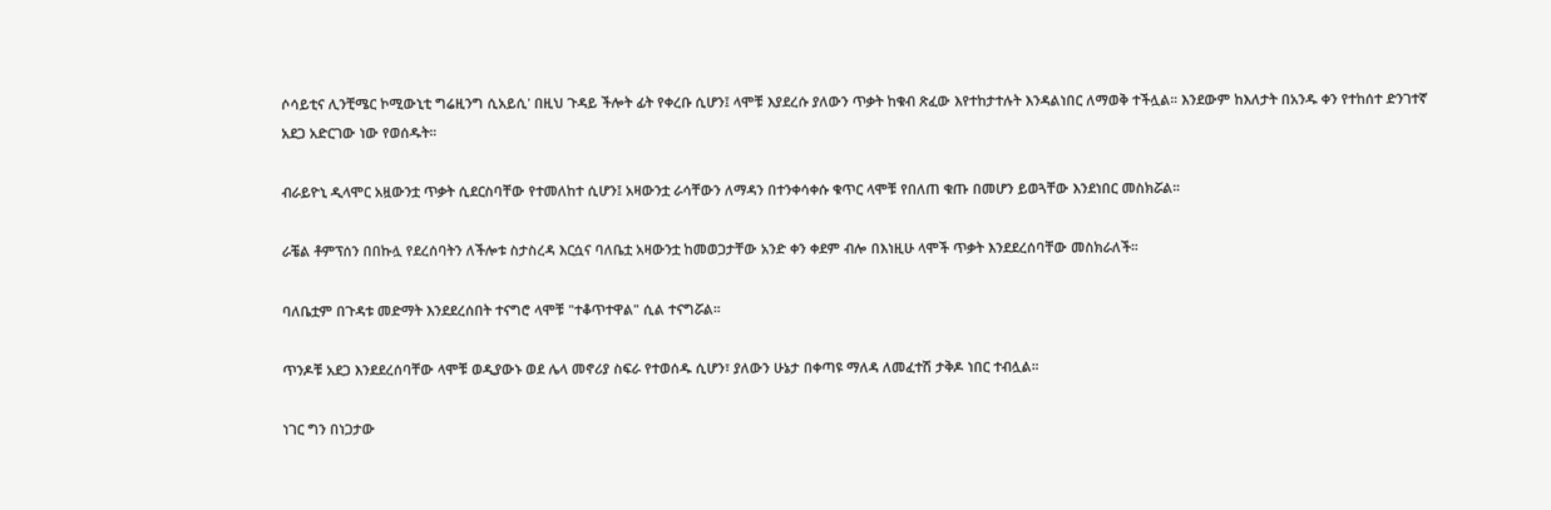ሶሳይቲና ሊንቺሜር ኮሚውኒቲ ግሬዚንግ ሲአይሲ' በዚህ ጉዳይ ችሎት ፊት የቀረቡ ሲሆን፤ ላሞቹ እያደረሱ ያለውን ጥቃት ከቁብ ጽፈው እየተከታተሉት እንዳልነበር ለማወቅ ተችሏል። እንደውም ከእለታት በአንዱ ቀን የተከሰተ ድንገተኛ አደጋ አድርገው ነው የወሰዱት።

ብራይዮኒ ዲላሞር አዟውንቷ ጥቃት ሲደርስባቸው የተመለከተ ሲሆን፤ አዛውንቷ ራሳቸውን ለማዳን በተንቀሳቀሱ ቁጥር ላሞቹ የበለጠ ቁጡ በመሆን ይወጓቸው እንደነበር መስክሯል።

ራቼል ቶምፕሰን በበኩሏ የደረሰባትን ለችሎቱ ስታስረዳ እርሷና ባለቤቷ አዛውንቷ ከመወጋታቸው አንድ ቀን ቀደም ብሎ በእነዚሁ ላሞች ጥቃት እንደደረሰባቸው መስክራለች።

ባለቤቷም በጉዳቱ መድማት እንደደረሰበት ተናግሮ ላሞቹ "ተቆጥተዋል" ሲል ተናግሯል።

ጥንዶቹ አደጋ እንደደረሰባቸው ላሞቹ ወዲያውኑ ወደ ሌላ መኖሪያ ስፍራ የተወሰዱ ሲሆን፣ ያለውን ሁኔታ በቀጣዩ ማለዳ ለመፈተሽ ታቅዶ ነበር ተብሏል።

ነገር ግን በነጋታው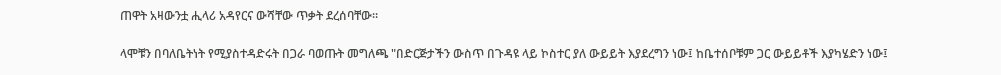ጠዋት አዛውንቷ ሒላሪ አዳየርና ውሻቸው ጥቃት ደረሰባቸው።

ላሞቹን በባለቤትነት የሚያስተዳድሩት በጋራ ባወጡት መግለጫ "በድርጅታችን ውስጥ በጉዳዩ ላይ ኮስተር ያለ ውይይት እያደረግን ነው፤ ከቤተሰቦቹም ጋር ውይይቶች እያካሄድን ነው፤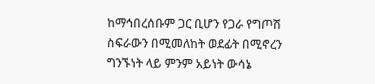ከማኅበረሰቡም ጋር ቢሆን የጋራ የግጦሽ ስፍራውን በሚመለከት ወደፊት በሚኖረን ግንኙነት ላይ ምንም አይነት ውሳኔ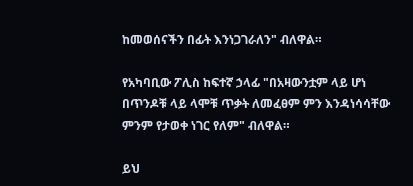ከመወሰናችን በፊት እንነጋገራለን" ብለዋል።

የአካባቢው ፖሊስ ከፍተኛ ኃላፊ "በአዛውንቷም ላይ ሆነ በጥንዶቹ ላይ ላሞቹ ጥቃት ለመፈፀም ምን እንዳነሳሳቸው ምንም የታወቀ ነገር የለም" ብለዋል።

ይህ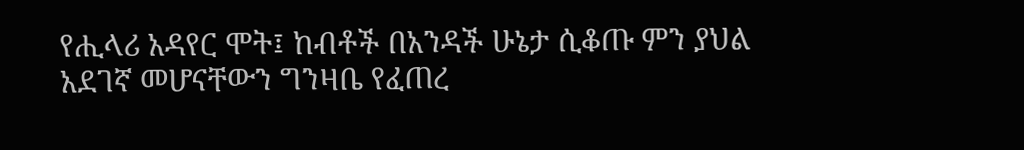የሒላሪ አዳየር ሞት፤ ከብቶች በአንዳች ሁኔታ ሲቆጡ ምን ያህል አደገኛ መሆናቸውን ግንዛቤ የፈጠረ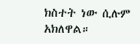ክስተት ነው ሲሉም አክለዋል።